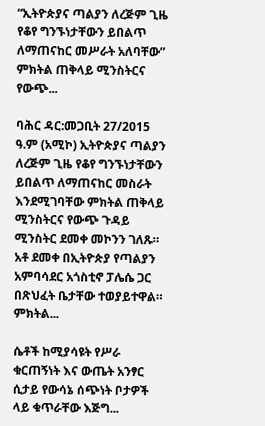“ኢትዮጵያና ጣልያን ለረጅም ጊዜ የቆየ ግንኙነታቸውን ይበልጥ ለማጠናከር መሥራት አለባቸው” ምክትል ጠቅላይ ሚንስትርና የውጭ...

ባሕር ዳር:መጋቢት 27/2015 ዓ.ም (አሚኮ) ኢትዮጵያና ጣልያን ለረጅም ጊዜ የቆየ ግንኙነታቸውን ይበልጥ ለማጠናከር መስራት እንደሚገባቸው ምክትል ጠቅላይ ሚንስትርና የውጭ ጉዳይ ሚንስትር ደመቀ መኮንን ገለጹ። አቶ ደመቀ በኢትዮጵያ የጣልያን አምባሳደር አጎስቲኖ ፓሌሴ ጋር በጽህፈት ቤታቸው ተወያይተዋል። ምክትል...

ሴቶች ከሚያሳዩት የሥራ ቁርጠኝነት እና ውጤት አንፃር ሲታይ የውሳኔ ሰጭነት ቦታዎች ላይ ቁጥራቸው እጅግ...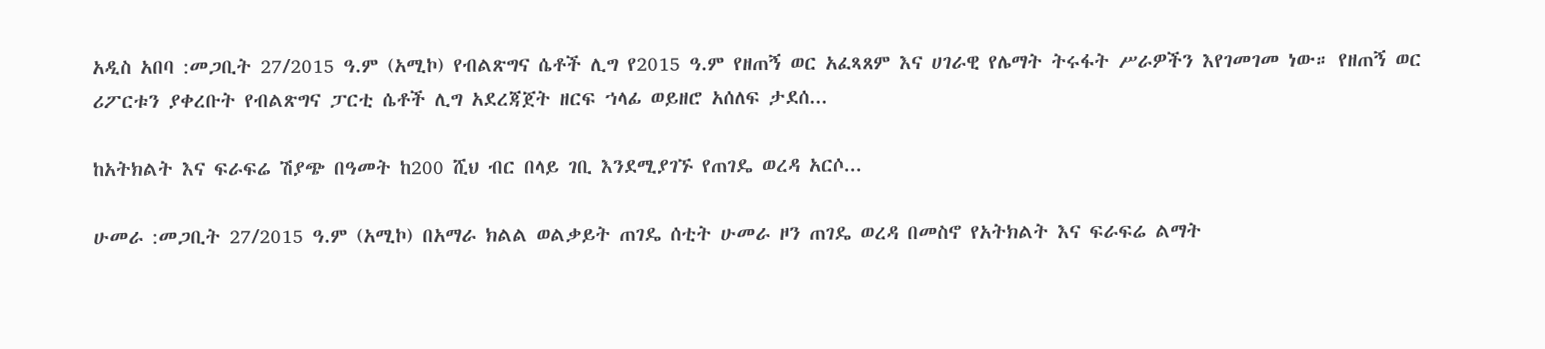አዲስ አበባ :መጋቢት 27/2015 ዓ.ም (አሚኮ) የብልጽግና ሴቶች ሊግ የ2015 ዓ.ም የዘጠኝ ወር አፈጻጸም እና ሀገራዊ የሌማት ትሩፋት ሥራዎችን እየገመገመ ነው። የዘጠኝ ወር ሪፖርቱን ያቀረቡት የብልጽግና ፓርቲ ሴቶች ሊግ አደረጃጀት ዘርፍ ኀላፊ ወይዘሮ አሰለፍ ታደሰ...

ከአትክልት እና ፍራፍሬ ሽያጭ በዓመት ከ200 ሺህ ብር በላይ ገቢ እንደሚያገኙ የጠገዴ ወረዳ አርሶ...

ሁመራ :መጋቢት 27/2015 ዓ.ም (አሚኮ) በአማራ ክልል ወልቃይት ጠገዴ ሰቲት ሁመራ ዞን ጠገዴ ወረዳ በመስኖ የአትክልት እና ፍራፍሬ ልማት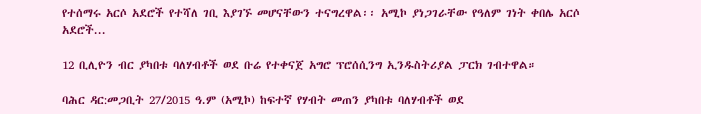የተሰማሩ አርሶ አደሮች የተሻለ ገቢ እያገኙ መሆናቸውን ተናግረዋል፡፡ አሚኮ ያነጋገራቸው የዓለም ገነት ቀበሌ አርሶ አደሮች...

12 ቢሊዮን ብር ያካበቱ ባለሃብቶች ወደ ቡሬ የተቀናጀ አግሮ ፕሮሰሲንግ ኢንዱስትሪያል ፓርክ ገብተዋል።

ባሕር ዳር:መጋቢት 27/2015 ዓ.ም (አሚኮ) ከፍተኛ የሃብት መጠን ያካበቱ ባለሃብቶች ወደ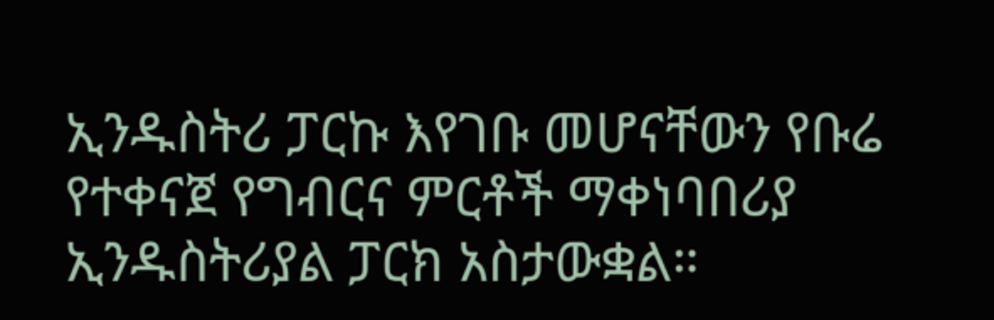ኢንዱስትሪ ፓርኩ እየገቡ መሆናቸውን የቡሬ የተቀናጀ የግብርና ምርቶች ማቀነባበሪያ ኢንዱስትሪያል ፓርክ አስታውቋል።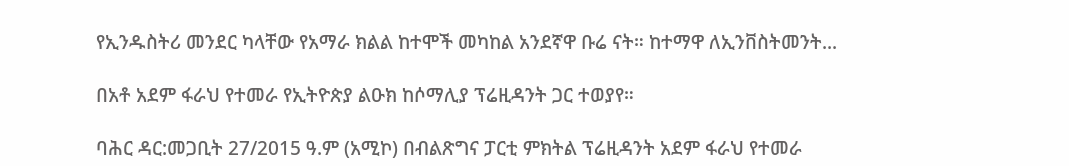የኢንዱስትሪ መንደር ካላቸው የአማራ ክልል ከተሞች መካከል አንደኛዋ ቡሬ ናት። ከተማዋ ለኢንቨስትመንት...

በአቶ አደም ፋራህ የተመራ የኢትዮጵያ ልዑክ ከሶማሊያ ፕሬዚዳንት ጋር ተወያየ።

ባሕር ዳር:መጋቢት 27/2015 ዓ.ም (አሚኮ) በብልጽግና ፓርቲ ምክትል ፕሬዚዳንት አደም ፋራህ የተመራ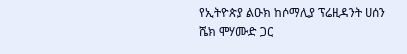የኢትዮጵያ ልዑክ ከሶማሊያ ፕሬዚዳንት ሀሰን ሼክ ሞሃሙድ ጋር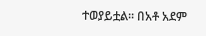ተወያይቷል፡፡ በአቶ አደም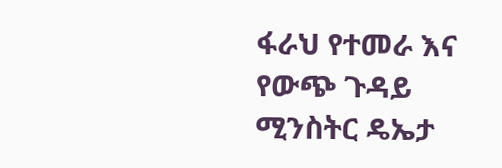ፋራህ የተመራ እና የውጭ ጉዳይ ሚንስትር ዴኤታ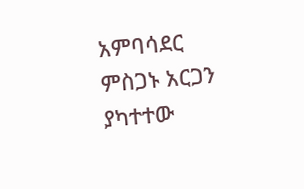አምባሳደር ምስጋኑ አርጋን ያካተተው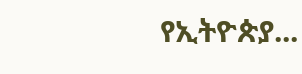የኢትዮጵያ...